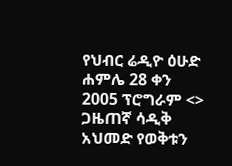የህብር ሬዲዮ ዕሁድ ሐምሌ 28 ቀን 2005 ፕሮግራም <> ጋዜጠኛ ሳዲቅ አህመድ የወቅቱን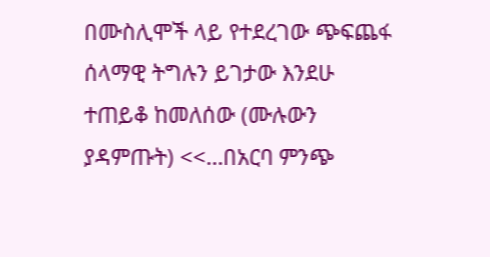በሙስሊሞች ላይ የተደረገው ጭፍጨፋ ሰላማዊ ትግሉን ይገታው እንደሁ ተጠይቆ ከመለሰው (ሙሉውን ያዳምጡት) <<…በአርባ ምንጭ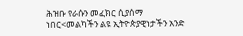ሕዝቡ የራሱን መፈክር ሲያሰማ ነበር<መልካችን ልዩ ኢትዮጵያዊነታችን አንድ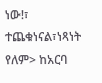ነው!፣ ተጨቁነናል፣ነጻነት የለም> ከአርባ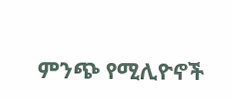ምንጭ የሚሊዮኖች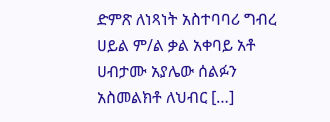ድምጽ ለነጻነት አስተባባሪ ግብረ ሀይል ም/ል ቃል አቀባይ አቶ ሀብታሙ አያሌው ሰልፉን አስመልክቶ ለህብር […]